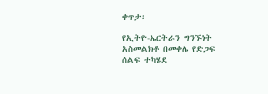ቀጥታ፡

የኢትዮ-ኤርትራን ግንኙነት አስመልክቶ በመቀሌ የድጋፍ ሰልፍ ተካሄደ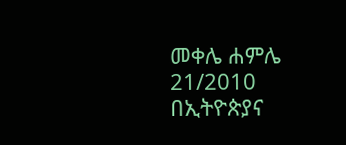መቀሌ ሐምሌ 21/2010 በኢትዮጵያና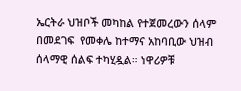ኤርትራ ህዝቦች መካከል የተጀመረውን ሰላም በመደገፍ  የመቀሌ ከተማና አከባቢው ህዝብ  ሰላማዊ ሰልፍ ተካሂዷል። ነዋሪዎቹ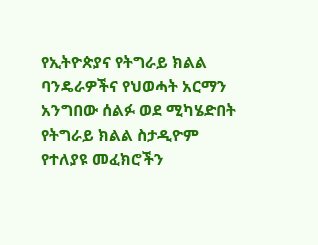የኢትዮጵያና የትግራይ ክልል ባንዴራዎችና የህወሓት አርማን አንግበው ሰልፉ ወደ ሚካሄድበት የትግራይ ክልል ስታዲዮም የተለያዩ መፈክሮችን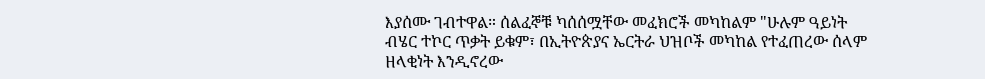እያሰሙ ገብተዋል። ሰልፈኞቹ ካሰሰሟቸው መፈክሮች መካከልም "ሁሉም ዓይነት ብሄር ተኮር ጥቃት ይቁም፣ በኢትዮጵያና ኤርትራ ህዝቦች መካከል የተፈጠረው ሰላም ዘላቂነት እንዲኖረው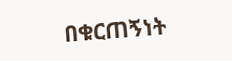በቁርጠኝነት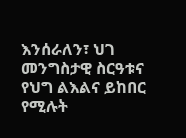እንሰራለን፣ ህገ መንግስታዊ ስርዓቱና የህግ ልእልና ይከበር የሚሉት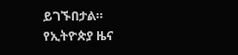ይገኙበታል።
የኢትዮጵያ ዜና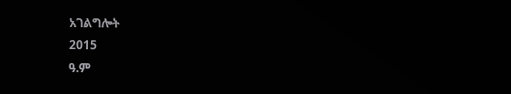አገልግሎት
2015
ዓ.ም